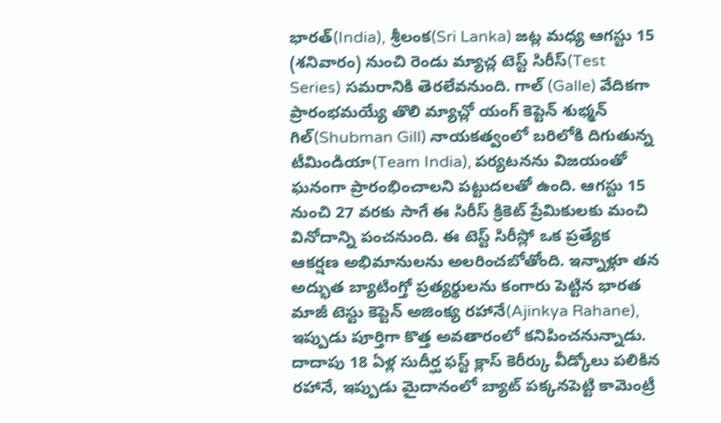భారత్(India), శ్రీలంక(Sri Lanka) జట్ల మధ్య ఆగస్టు 15 (శనివారం) నుంచి రెండు మ్యాచ్ల టెస్ట్ సిరీస్(Test Series) సమరానికి తెరలేవనుంది. గాల్ (Galle) వేదికగా ప్రారంభమయ్యే తొలి మ్యాచ్లో యంగ్ కెప్టెన్ శుభ్మన్ గిల్(Shubman Gill) నాయకత్వంలో బరిలోకి దిగుతున్న టీమిండియా(Team India), పర్యటనను విజయంతో ఘనంగా ప్రారంభించాలని పట్టుదలతో ఉంది. ఆగస్టు 15 నుంచి 27 వరకు సాగే ఈ సిరీస్ క్రికెట్ ప్రేమికులకు మంచి వినోదాన్ని పంచనుంది. ఈ టెస్ట్ సిరీస్లో ఒక ప్రత్యేక ఆకర్షణ అభిమానులను అలరించబోతోంది. ఇన్నాళ్లూ తన అద్భుత బ్యాటింగ్తో ప్రత్యర్థులను కంగారు పెట్టిన భారత మాజీ టెస్టు కెప్టెన్ అజింక్య రహానే(Ajinkya Rahane), ఇప్పుడు పూర్తిగా కొత్త అవతారంలో కనిపించనున్నాడు. దాదాపు 18 ఏళ్ల సుదీర్ఘ ఫస్ట్ క్లాస్ కెరీర్కు వీడ్కోలు పలికిన రహానే, ఇప్పుడు మైదానంలో బ్యాట్ పక్కనపెట్టి కామెంట్రీ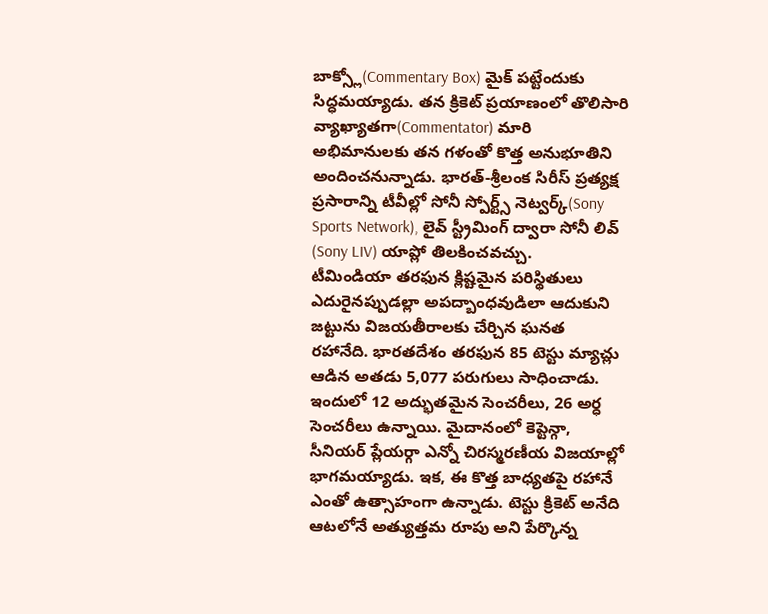బాక్స్లో(Commentary Box) మైక్ పట్టేందుకు సిద్ధమయ్యాడు. తన క్రికెట్ ప్రయాణంలో తొలిసారి వ్యాఖ్యాతగా(Commentator) మారి అభిమానులకు తన గళంతో కొత్త అనుభూతిని అందించనున్నాడు. భారత్-శ్రీలంక సిరీస్ ప్రత్యక్ష ప్రసారాన్ని టీవీల్లో సోనీ స్పోర్ట్స్ నెట్వర్క్(Sony Sports Network), లైవ్ స్ట్రీమింగ్ ద్వారా సోనీ లివ్ (Sony LIV) యాప్లో తిలకించవచ్చు.
టీమిండియా తరఫున క్లిష్టమైన పరిస్థితులు ఎదురైనప్పుడల్లా అపద్బాంధవుడిలా ఆదుకుని జట్టును విజయతీరాలకు చేర్చిన ఘనత రహానేది. భారతదేశం తరఫున 85 టెస్టు మ్యాచ్లు ఆడిన అతడు 5,077 పరుగులు సాధించాడు. ఇందులో 12 అద్భుతమైన సెంచరీలు, 26 అర్ధ సెంచరీలు ఉన్నాయి. మైదానంలో కెప్టెన్గా, సీనియర్ ప్లేయర్గా ఎన్నో చిరస్మరణీయ విజయాల్లో భాగమయ్యాడు. ఇక, ఈ కొత్త బాధ్యతపై రహానే ఎంతో ఉత్సాహంగా ఉన్నాడు. టెస్టు క్రికెట్ అనేది ఆటలోనే అత్యుత్తమ రూపు అని పేర్కొన్న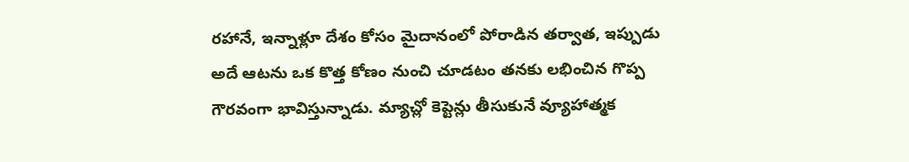రహానే, ఇన్నాళ్లూ దేశం కోసం మైదానంలో పోరాడిన తర్వాత, ఇప్పుడు అదే ఆటను ఒక కొత్త కోణం నుంచి చూడటం తనకు లభించిన గొప్ప గౌరవంగా భావిస్తున్నాడు. మ్యాచ్లో కెప్టెన్లు తీసుకునే వ్యూహాత్మక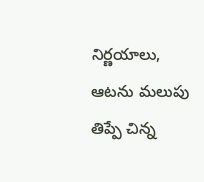నిర్ణయాలు, ఆటను మలుపు తిప్పే చిన్న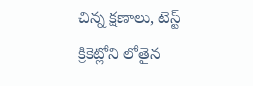చిన్న క్షణాలు, టెస్ట్ క్రికెట్లోని లోతైన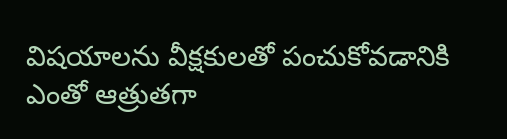విషయాలను వీక్షకులతో పంచుకోవడానికి ఎంతో ఆత్రుతగా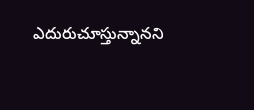ఎదురుచూస్తున్నానని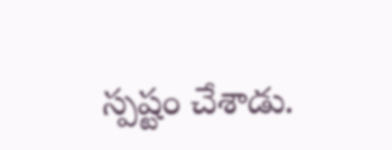స్పష్టం చేశాడు.